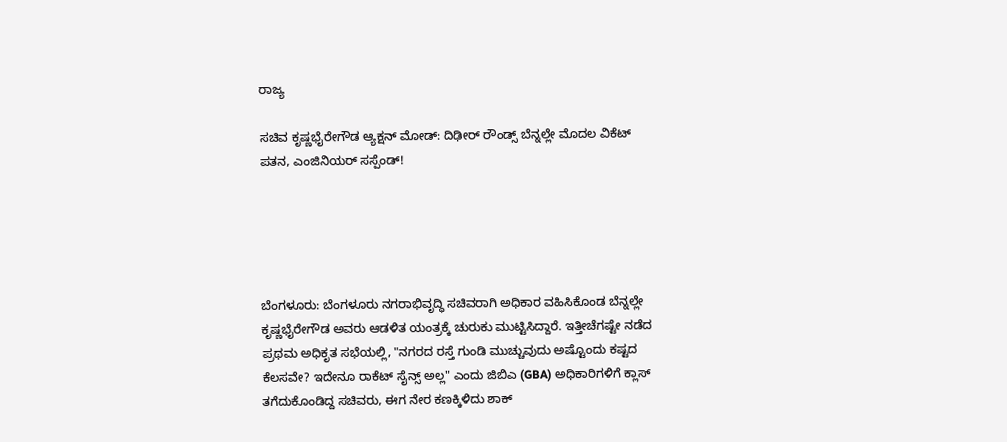ರಾಜ್ಯ

ಸಚಿವ ಕೃಷ್ಣಭೈರೇಗೌಡ ಆ್ಯಕ್ಷನ್ ಮೋಡ್: ದಿಢೀರ್ ರೌಂಡ್ಸ್ ಬೆನ್ನಲ್ಲೇ ಮೊದಲ ವಿಕೆಟ್ ಪತನ, ಎಂಜಿನಿಯರ್ ಸಸ್ಪೆಂಡ್!





ಬೆಂಗಳೂರು: ಬೆಂಗಳೂರು ನಗರಾಭಿವೃದ್ಧಿ ಸಚಿವರಾಗಿ ಅಧಿಕಾರ ವಹಿಸಿಕೊಂಡ ಬೆನ್ನಲ್ಲೇ ಕೃಷ್ಣಭೈರೇಗೌಡ ಅವರು ಆಡಳಿತ ಯಂತ್ರಕ್ಕೆ ಚುರುಕು ಮುಟ್ಟಿಸಿದ್ದಾರೆ. ಇತ್ತೀಚೆಗಷ್ಟೇ ನಡೆದ ಪ್ರಥಮ ಅಧಿಕೃತ ಸಭೆಯಲ್ಲಿ, "ನಗರದ ರಸ್ತೆ ಗುಂಡಿ ಮುಚ್ಚುವುದು ಅಷ್ಟೊಂದು ಕಷ್ಟದ ಕೆಲಸವೇ? ಇದೇನೂ ರಾಕೆಟ್ ಸೈನ್ಸ್ ಅಲ್ಲ" ಎಂದು ಜಿಬಿಎ (GBA) ಅಧಿಕಾರಿಗಳಿಗೆ ಕ್ಲಾಸ್ ತಗೆದುಕೊಂಡಿದ್ದ ಸಚಿವರು, ಈಗ ನೇರ ಕಣಕ್ಕಿಳಿದು ಶಾಕ್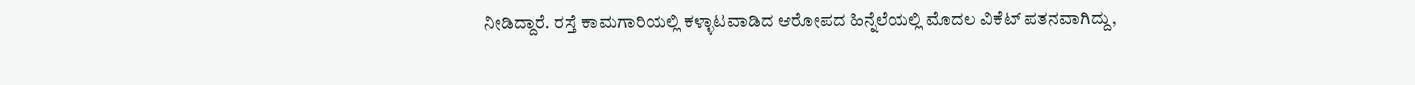ನೀಡಿದ್ದಾರೆ. ರಸ್ತೆ ಕಾಮಗಾರಿಯಲ್ಲಿ ಕಳ್ಳಾಟವಾಡಿದ ಆರೋಪದ ಹಿನ್ನೆಲೆಯಲ್ಲಿ ಮೊದಲ ವಿಕೆಟ್ ಪತನವಾಗಿದ್ದು,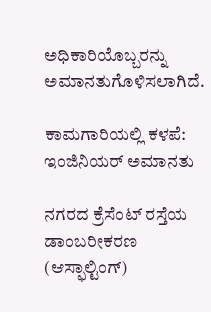ಅಧಿಕಾರಿಯೊಬ್ಬರನ್ನು ಅಮಾನತುಗೊಳಿಸಲಾಗಿದೆ.

ಕಾಮಗಾರಿಯಲ್ಲಿ ಕಳಪೆ: ಇಂಜಿನಿಯರ್ ಅಮಾನತು

ನಗರದ ಕ್ರೆಸೆಂಟ್ ರಸ್ತೆಯ ಡಾಂಬರೀಕರಣ (ಆಸ್ಫಾಲ್ಟಿಂಗ್)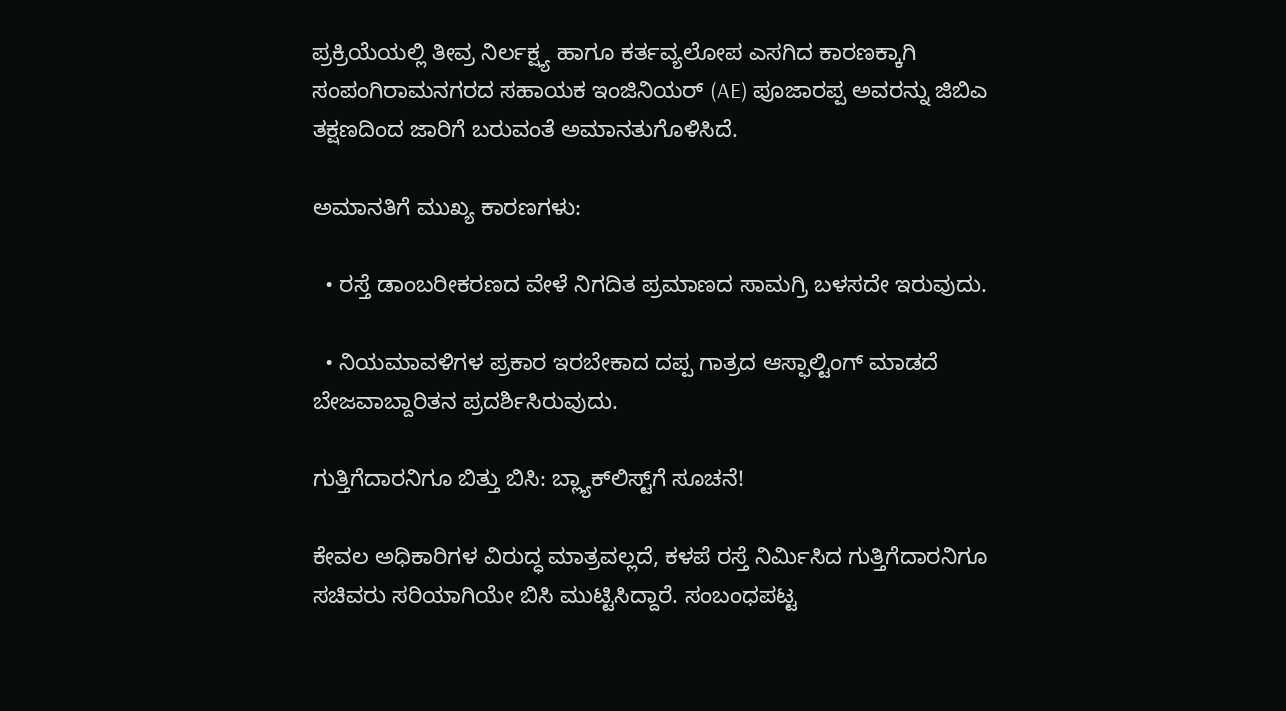ಪ್ರಕ್ರಿಯೆಯಲ್ಲಿ ತೀವ್ರ ನಿರ್ಲಕ್ಷ್ಯ ಹಾಗೂ ಕರ್ತವ್ಯಲೋಪ ಎಸಗಿದ ಕಾರಣಕ್ಕಾಗಿ ಸಂಪಂಗಿರಾಮನಗರದ ಸಹಾಯಕ ಇಂಜಿನಿಯರ್ (AE) ಪೂಜಾರಪ್ಪ ಅವರನ್ನು ಜಿಬಿಎ ತಕ್ಷಣದಿಂದ ಜಾರಿಗೆ ಬರುವಂತೆ ಅಮಾನತುಗೊಳಿಸಿದೆ.

ಅಮಾನತಿಗೆ ಮುಖ್ಯ ಕಾರಣಗಳು:

  • ರಸ್ತೆ ಡಾಂಬರೀಕರಣದ ವೇಳೆ ನಿಗದಿತ ಪ್ರಮಾಣದ ಸಾಮಗ್ರಿ ಬಳಸದೇ ಇರುವುದು.

  • ನಿಯಮಾವಳಿಗಳ ಪ್ರಕಾರ ಇರಬೇಕಾದ ದಪ್ಪ ಗಾತ್ರದ ಆಸ್ಫಾಲ್ಟಿಂಗ್ ಮಾಡದೆ ಬೇಜವಾಬ್ದಾರಿತನ ಪ್ರದರ್ಶಿಸಿರುವುದು.

ಗುತ್ತಿಗೆದಾರನಿಗೂ ಬಿತ್ತು ಬಿಸಿ: ಬ್ಲ್ಯಾಕ್‌ಲಿಸ್ಟ್‌ಗೆ ಸೂಚನೆ!

ಕೇವಲ ಅಧಿಕಾರಿಗಳ ವಿರುದ್ಧ ಮಾತ್ರವಲ್ಲದೆ, ಕಳಪೆ ರಸ್ತೆ ನಿರ್ಮಿಸಿದ ಗುತ್ತಿಗೆದಾರನಿಗೂ ಸಚಿವರು ಸರಿಯಾಗಿಯೇ ಬಿಸಿ ಮುಟ್ಟಿಸಿದ್ದಾರೆ. ಸಂಬಂಧಪಟ್ಟ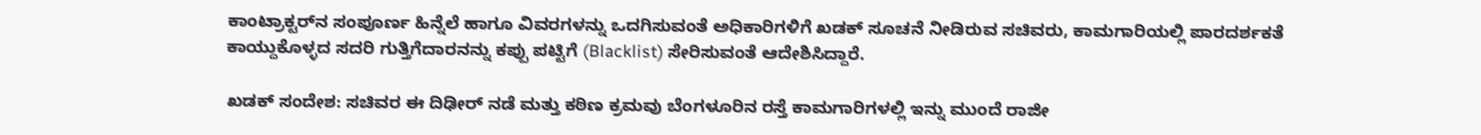ಕಾಂಟ್ರಾಕ್ಟರ್‌ನ ಸಂಪೂರ್ಣ ಹಿನ್ನೆಲೆ ಹಾಗೂ ವಿವರಗಳನ್ನು ಒದಗಿಸುವಂತೆ ಅಧಿಕಾರಿಗಳಿಗೆ ಖಡಕ್ ಸೂಚನೆ ನೀಡಿರುವ ಸಚಿವರು, ಕಾಮಗಾರಿಯಲ್ಲಿ ಪಾರದರ್ಶಕತೆ ಕಾಯ್ದುಕೊಳ್ಳದ ಸದರಿ ಗುತ್ತಿಗೆದಾರನನ್ನು ಕಪ್ಪು ಪಟ್ಟಿಗೆ (Blacklist) ಸೇರಿಸುವಂತೆ ಆದೇಶಿಸಿದ್ದಾರೆ.

ಖಡಕ್ ಸಂದೇಶ: ಸಚಿವರ ಈ ದಿಢೀರ್ ನಡೆ ಮತ್ತು ಕಠಿಣ ಕ್ರಮವು ಬೆಂಗಳೂರಿನ ರಸ್ತೆ ಕಾಮಗಾರಿಗಳಲ್ಲಿ ಇನ್ನು ಮುಂದೆ ರಾಜೀ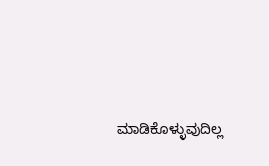ಮಾಡಿಕೊಳ್ಳುವುದಿಲ್ಲ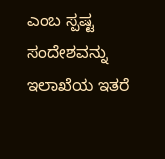ಎಂಬ ಸ್ಪಷ್ಟ ಸಂದೇಶವನ್ನು ಇಲಾಖೆಯ ಇತರೆ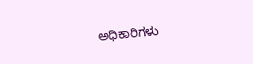ಅಧಿಕಾರಿಗಳು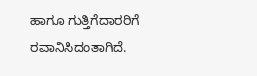ಹಾಗೂ ಗುತ್ತಿಗೆದಾರರಿಗೆ ರವಾನಿಸಿದಂತಾಗಿದೆ.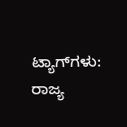ಟ್ಯಾಗ್‌ಗಳು: ರಾಜ್ಯ